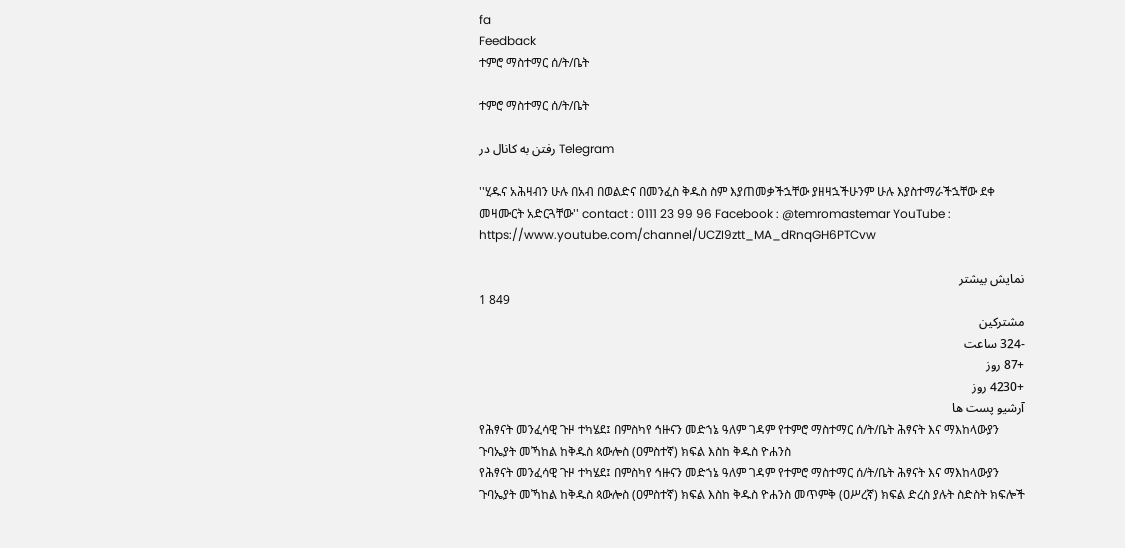fa
Feedback
ተምሮ ማስተማር ሰ/ት/ቤት

ተምሮ ማስተማር ሰ/ት/ቤት

رفتن به کانال در Telegram

''ሂዱና አሕዛብን ሁሉ በአብ በወልድና በመንፈስ ቅዱስ ስም እያጠመቃችኋቸው ያዘዛኋችሁንም ሁሉ እያስተማራችኋቸው ደቀ መዛሙርት አድርጓቸው'' contact : 0111 23 99 96 Facebook : @temromastemar YouTube : https://www.youtube.com/channel/UCZI9ztt_MA_dRnqGH6PTCvw

نمایش بیشتر
1 849
مشترکین
-324 ساعت
+87 روز
+4230 روز
آرشیو پست ها
የሕፃናት መንፈሳዊ ጉዞ ተካሄደ፤ በምስካየ ኅዙናን መድኀኔ ዓለም ገዳም የተምሮ ማስተማር ሰ/ት/ቤት ሕፃናት እና ማእከላውያን ጉባኤያት መኻከል ከቅዱስ ጳውሎስ (ዐምስተኛ) ክፍል እስከ ቅዱስ ዮሐንስ
የሕፃናት መንፈሳዊ ጉዞ ተካሄደ፤ በምስካየ ኅዙናን መድኀኔ ዓለም ገዳም የተምሮ ማስተማር ሰ/ት/ቤት ሕፃናት እና ማእከላውያን ጉባኤያት መኻከል ከቅዱስ ጳውሎስ (ዐምስተኛ) ክፍል እስከ ቅዱስ ዮሐንስ መጥምቅ (ዐሥረኛ) ክፍል ድረስ ያሉት ስድስት ክፍሎች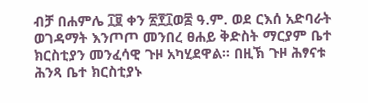ብቻ በሐምሌ ፲፱ ቀን ፳፻፲ወ፰ ዓ.ም. ወደ ርእሰ አድባራት ወገዳማት እንጦጦ መንበረ ፀሐይ ቅድስት ማርያም ቤተ ክርስቲያን መንፈሳዊ ጉዞ አካሂደዋል። በዚኽ ጉዞ ሕፃናቱ ሕንጻ ቤተ ክርስቲያኑ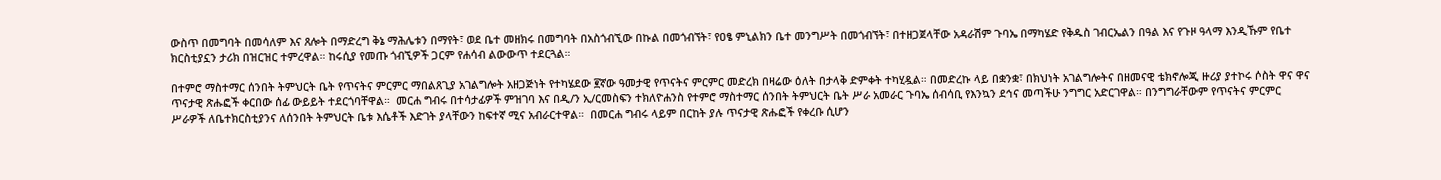ውስጥ በመግባት በመሳለም እና ጸሎት በማድረግ ቅኔ ማሕሌቱን በማየት፣ ወደ ቤተ መዘክሩ በመግባት በአስጎብኚው በኩል በመጎብኘት፣ የዐፄ ምኒልክን ቤተ መንግሥት በመጎብኘት፣ በተዘጋጀላቸው አዳራሽም ጉባኤ በማካሄድ የቅዱስ ገብርኤልን በዓል እና የጉዞ ዓላማ እንዲኹም የቤተ ክርስቲያኗን ታሪክ በዝርዝር ተምረዋል። ከሩሲያ የመጡ ጎብኚዎች ጋርም የሐሳብ ልውውጥ ተደርጓል።

በተምሮ ማስተማር ሰንበት ትምህርት ቤት የጥናትና ምርምር ማበልጸጊያ አገልግሎት አዘጋጅነት የተካሄደው ፪ኛው ዓመታዊ የጥናትና ምርምር መድረክ በዛሬው ዕለት በታላቅ ድምቀት ተካሂዷል። በመድረኩ ላይ በቋንቋ፣ በክህነት አገልግሎትና በዘመናዊ ቴክኖሎጂ ዙሪያ ያተኮሩ ሶስት ዋና ዋና ጥናታዊ ጽሑፎች ቀርበው ሰፊ ውይይት ተደርጎባቸዋል።  መርሐ ግብሩ በተሳታፊዎች ምዝገባ እና በዲ/ን ኢ/ርመስፍን ተክለዮሐንስ የተምሮ ማስተማር ሰንበት ትምህርት ቤት ሥራ አመራር ጉባኤ ሰብሳቢ የእንኳን ደኅና መጣችሁ ንግግር አድርገዋል። በንግግራቸውም የጥናትና ምርምር ሥራዎች ለቤተክርስቲያንና ለሰንበት ትምህርት ቤቱ እሴቶች እድገት ያላቸውን ከፍተኛ ሚና አብራርተዋል።  በመርሐ ግብሩ ላይም በርከት ያሉ ጥናታዊ ጽሑፎች የቀረቡ ሲሆን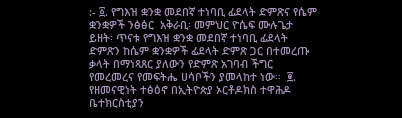:- ፩. የግእዝ ቋንቋ መደበኛ ተነባቢ ፊደላት ድምጽና የሴም ቋንቋዎች ንፅፅር  አቅራቢ፡ መምህር ዮሴፍ ሙሉጌታ  ይዘት፡ ጥናቱ የግእዝ ቋንቋ መደበኛ ተነባቢ ፊደላት ድምጽን ከሴም ቋንቋዎች ፊደላት ድምጽ ጋር በተመረጡ ቃላት በማነጻጸር ያለውን የድምጽ አገባብ ችግር የመረመረና የመፍትሔ ሀሳቦችን ያመላከተ ነው።  ፪. የዘመናዊነት ተፅዕኖ በኢትዮጵያ ኦርቶዶክስ ተዋሕዶ ቤተክርስቲያን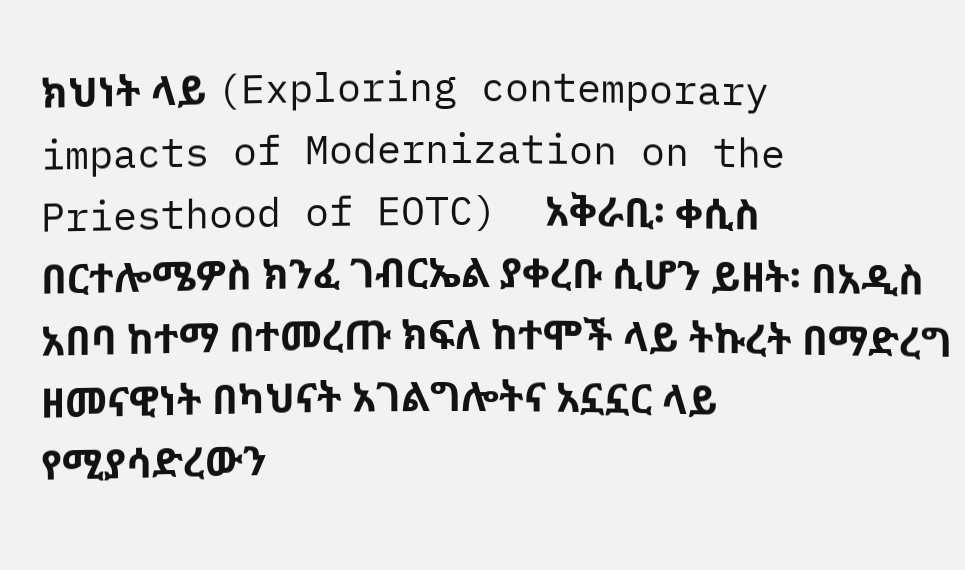ክህነት ላይ (Exploring contemporary impacts of Modernization on the Priesthood of EOTC)  አቅራቢ፡ ቀሲስ በርተሎሜዎስ ክንፈ ገብርኤል ያቀረቡ ሲሆን ይዘት፡ በአዲስ አበባ ከተማ በተመረጡ ክፍለ ከተሞች ላይ ትኩረት በማድረግ ዘመናዊነት በካህናት አገልግሎትና አኗኗር ላይ የሚያሳድረውን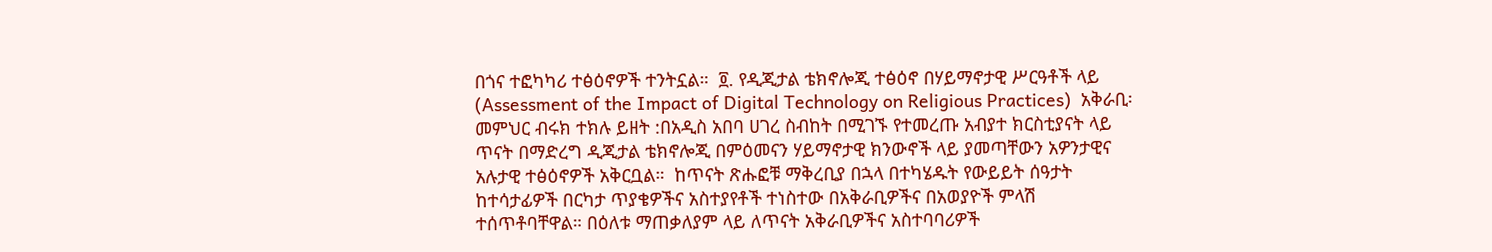በጎና ተፎካካሪ ተፅዕኖዎች ተንትኗል።  ፬. የዲጂታል ቴክኖሎጂ ተፅዕኖ በሃይማኖታዊ ሥርዓቶች ላይ (Assessment of the Impact of Digital Technology on Religious Practices)  አቅራቢ፡ መምህር ብሩክ ተክሉ ይዘት :በአዲስ አበባ ሀገረ ስብከት በሚገኙ የተመረጡ አብያተ ክርስቲያናት ላይ ጥናት በማድረግ ዲጂታል ቴክኖሎጂ በምዕመናን ሃይማኖታዊ ክንውኖች ላይ ያመጣቸውን አዎንታዊና አሉታዊ ተፅዕኖዎች አቅርቧል።  ከጥናት ጽሑፎቹ ማቅረቢያ በኋላ በተካሄዱት የውይይት ሰዓታት ከተሳታፊዎች በርካታ ጥያቄዎችና አስተያየቶች ተነስተው በአቅራቢዎችና በአወያዮች ምላሽ ተሰጥቶባቸዋል። በዕለቱ ማጠቃለያም ላይ ለጥናት አቅራቢዎችና አስተባባሪዎች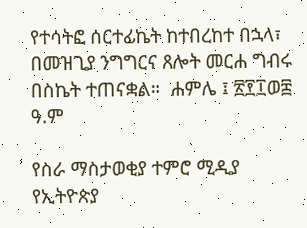የተሳትፎ ሰርተፊኬት ከተበረከተ በኋላ፣ በመዝጊያ ንግግርና ጸሎት መርሐ ግብሩ በስኬት ተጠናቋል።  ሐምሌ ፤ ፳፻፲ወ፰ ዓ.ም

የስራ ማስታወቂያ ተምሮ ሚዲያ የኢትዮጵያ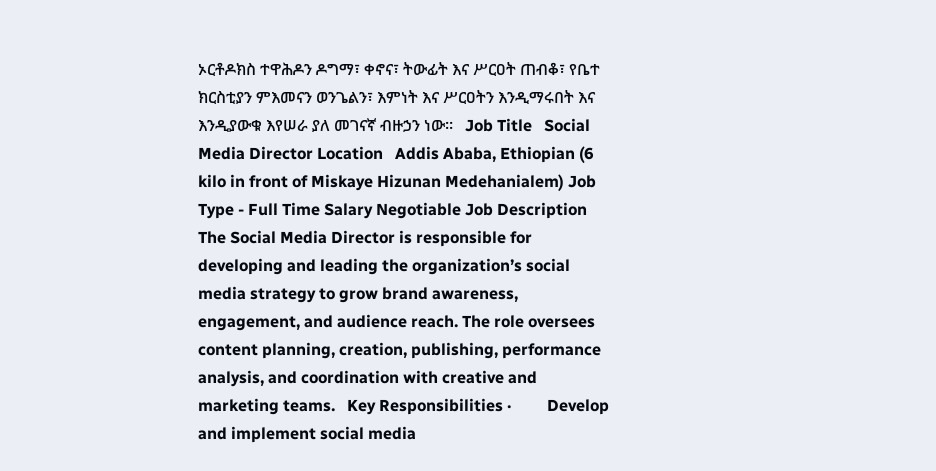ኦርቶዶክስ ተዋሕዶን ዶግማ፣ ቀኖና፣ ትውፊት እና ሥርዐት ጠብቆ፣ የቤተ ክርስቲያን ምእመናን ወንጌልን፣ እምነት እና ሥርዐትን እንዲማሩበት እና እንዲያውቁ እየሠራ ያለ መገናኛ ብዙኃን ነው።   Job Title   Social Media Director Location   Addis Ababa, Ethiopian (6 kilo in front of Miskaye Hizunan Medehanialem) Job Type - Full Time Salary Negotiable Job Description The Social Media Director is responsible for developing and leading the organization’s social media strategy to grow brand awareness, engagement, and audience reach. The role oversees content planning, creation, publishing, performance analysis, and coordination with creative and marketing teams.   Key Responsibilities ·         Develop and implement social media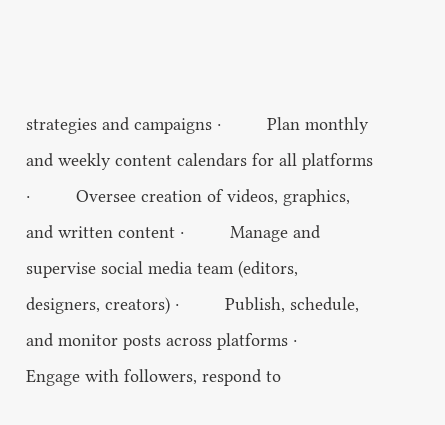strategies and campaigns ·         Plan monthly and weekly content calendars for all platforms ·         Oversee creation of videos, graphics, and written content ·         Manage and supervise social media team (editors, designers, creators) ·         Publish, schedule, and monitor posts across platforms ·         Engage with followers, respond to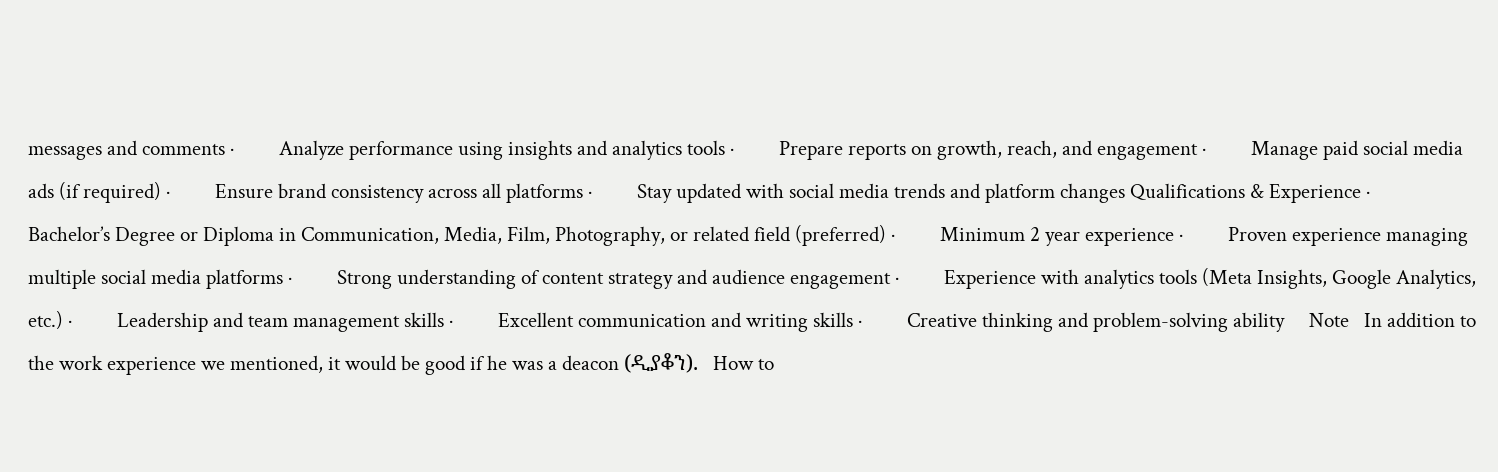messages and comments ·         Analyze performance using insights and analytics tools ·         Prepare reports on growth, reach, and engagement ·         Manage paid social media ads (if required) ·         Ensure brand consistency across all platforms ·         Stay updated with social media trends and platform changes Qualifications & Experience ·         Bachelor’s Degree or Diploma in Communication, Media, Film, Photography, or related field (preferred) ·         Minimum 2 year experience ·         Proven experience managing multiple social media platforms ·         Strong understanding of content strategy and audience engagement ·         Experience with analytics tools (Meta Insights, Google Analytics, etc.) ·         Leadership and team management skills ·         Excellent communication and writing skills ·         Creative thinking and problem-solving ability     Note   In addition to the work experience we mentioned, it would be good if he was a deacon (ዲያቆን).   How to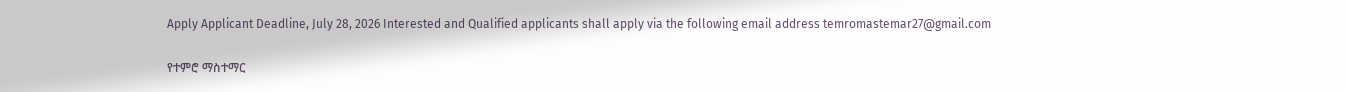Apply Applicant Deadline, July 28, 2026 Interested and Qualified applicants shall apply via the following email address temromastemar27@gmail.com

የተምሮ ማስተማር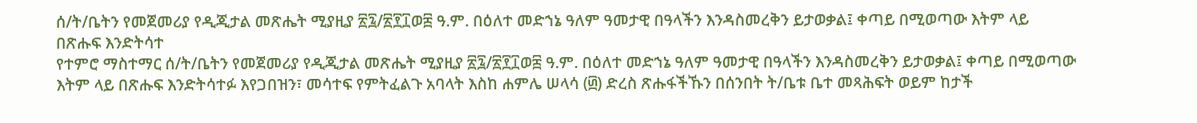ሰ/ት/ቤትን የመጀመሪያ የዲጂታል መጽሔት ሚያዚያ ፳፯/፳፻፲ወ፰ ዓ.ም. በዕለተ መድኀኔ ዓለም ዓመታዊ በዓላችን እንዳስመረቅን ይታወቃል፤ ቀጣይ በሚወጣው እትም ላይ በጽሑፍ እንድትሳተ
የተምሮ ማስተማር ሰ/ት/ቤትን የመጀመሪያ የዲጂታል መጽሔት ሚያዚያ ፳፯/፳፻፲ወ፰ ዓ.ም. በዕለተ መድኀኔ ዓለም ዓመታዊ በዓላችን እንዳስመረቅን ይታወቃል፤ ቀጣይ በሚወጣው እትም ላይ በጽሑፍ እንድትሳተፉ እየጋበዝን፣ መሳተፍ የምትፈልጉ አባላት እስከ ሐምሌ ሠላሳ (፴) ድረስ ጽሑፋችኹን በሰንበት ት/ቤቱ ቤተ መጻሕፍት ወይም ከታች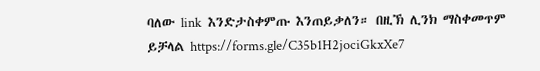ባለው link  እንድታስቀምጡ እንጠይቃለን። በዚኽ ሊንክ ማስቀመጥም ይቻላል https://forms.gle/C35b1H2jociGkxXe7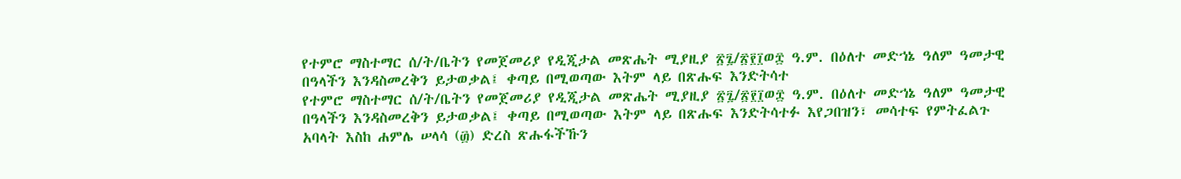የተምሮ ማስተማር ሰ/ት/ቤትን የመጀመሪያ የዲጂታል መጽሔት ሚያዚያ ፳፯/፳፻፲ወ፰ ዓ.ም. በዕለተ መድኀኔ ዓለም ዓመታዊ በዓላችን እንዳስመረቅን ይታወቃል፤ ቀጣይ በሚወጣው እትም ላይ በጽሑፍ እንድትሳተ
የተምሮ ማስተማር ሰ/ት/ቤትን የመጀመሪያ የዲጂታል መጽሔት ሚያዚያ ፳፯/፳፻፲ወ፰ ዓ.ም. በዕለተ መድኀኔ ዓለም ዓመታዊ በዓላችን እንዳስመረቅን ይታወቃል፤ ቀጣይ በሚወጣው እትም ላይ በጽሑፍ እንድትሳተፉ እየጋበዝን፣ መሳተፍ የምትፈልጉ አባላት እስከ ሐምሌ ሠላሳ (፴) ድረስ ጽሑፋችኹን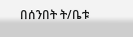በሰንበት ት/ቤቱ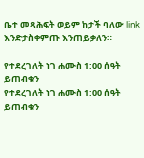ቤተ መጻሕፍት ወይም ከታች ባለው link  እንድታስቀምጡ እንጠይቃለን።

የተደረገለት ነገ ሐሙስ 1:00 ሰዓት ይጠብቁን
የተደረገለት ነገ ሐሙስ 1:00 ሰዓት ይጠብቁን